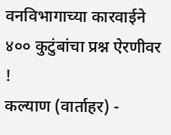वनविभागाच्या कारवाईने ४०० कुटुंबांचा प्रश्न ऐरणीवर !
कल्याण (वार्ताहर) -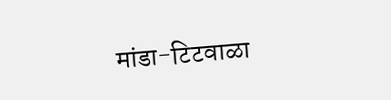मांडा-टिटवाळा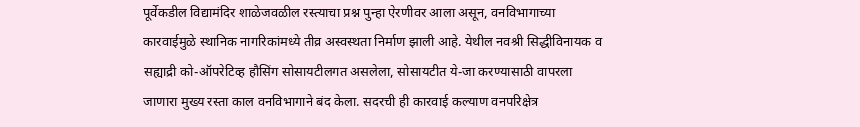पूर्वेकडील विद्यामंदिर शाळेजवळील रस्त्याचा प्रश्न पुन्हा ऐरणीवर आला असून, वनविभागाच्या कारवाईमुळे स्थानिक नागरिकांमध्ये तीव्र अस्वस्थता निर्माण झाली आहे. येथील नवश्री सिद्धीविनायक व सह्याद्री को-ऑपरेटिव्ह हौसिंग सोसायटीलगत असलेला, सोसायटीत ये-जा करण्यासाठी वापरला जाणारा मुख्य रस्ता काल वनविभागाने बंद केला. सदरची ही कारवाई कल्याण वनपरिक्षेत्र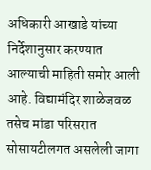अधिकारी आखाडे यांच्या निर्देशानुसार करण्यात आल्याची माहिती समोर आली आहे. विद्यामंदिर शाळेजवळ तसेच मांडा परिसरात सोसायटीलगत असलेली जागा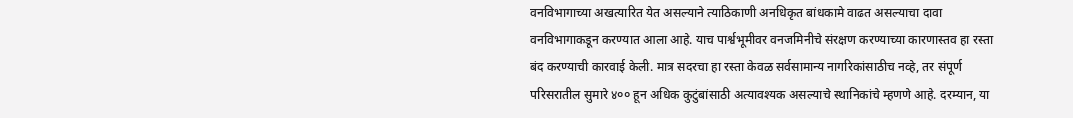वनविभागाच्या अखत्यारित येत असल्याने त्याठिकाणी अनधिकृत बांधकामे वाढत असल्याचा दावा वनविभागाकडून करण्यात आला आहे. याच पार्श्वभूमीवर वनजमिनीचे संरक्षण करण्याच्या कारणास्तव हा रस्ता बंद करण्याची कारवाई केली. मात्र सदरचा हा रस्ता केवळ सर्वसामान्य नागरिकांसाठीच नव्हे, तर संपूर्ण परिसरातील सुमारे ४०० हून अधिक कुटुंबांसाठी अत्यावश्यक असल्याचे स्थानिकांचे म्हणणे आहे. दरम्यान, या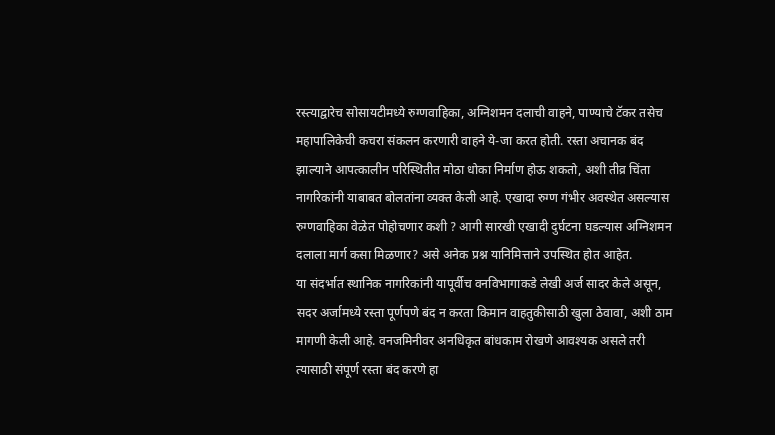रस्त्याद्वारेच सोसायटीमध्ये रुग्णवाहिका, अग्निशमन दलाची वाहने, पाण्याचे टॅकर तसेच महापालिकेची कचरा संकलन करणारी वाहने ये-जा करत होती. रस्ता अचानक बंद झाल्याने आपत्कालीन परिस्थितीत मोठा धोका निर्माण होऊ शकतो, अशी तीव्र चिंता नागरिकांनी याबाबत बोलतांना व्यक्त केली आहे. एखादा रुग्ण गंभीर अवस्थेत असल्यास रुग्णवाहिका वेळेत पोहोचणार कशी ? आगी सारखी एखादी दुर्घटना घडल्यास अग्निशमन दलाला मार्ग कसा मिळणार? असे अनेक प्रश्न यानिमित्ताने उपस्थित होत आहेत.
या संदर्भात स्थानिक नागरिकांनी यापूर्वीच वनविभागाकडे लेखी अर्ज सादर केले असून, सदर अर्जामध्ये रस्ता पूर्णपणे बंद न करता किमान वाहतुकीसाठी खुला ठेवावा, अशी ठाम मागणी केली आहे. वनजमिनीवर अनधिकृत बांधकाम रोखणे आवश्यक असले तरी त्यासाठी संपूर्ण रस्ता बंद करणे हा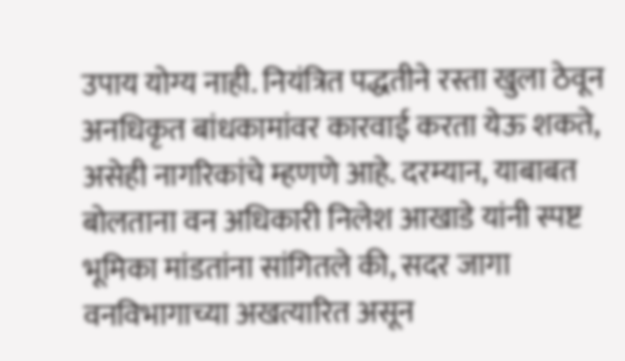उपाय योग्य नाही. नियंत्रित पद्धतीने रस्ता खुला ठेवून अनधिकृत बांधकामांवर कारवाई करता येऊ शकते, असेही नागरिकांचे म्हणणे आहे. दरम्यान, याबाबत बोलताना वन अधिकारी निलेश आखाडे यांनी स्पष्ट भूमिका मांडतांना सांगितले की, सदर जागा वनविभागाच्या अखत्यारित असून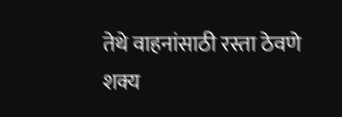तेथे वाहनांसाठी रस्ता ठेवणे शक्य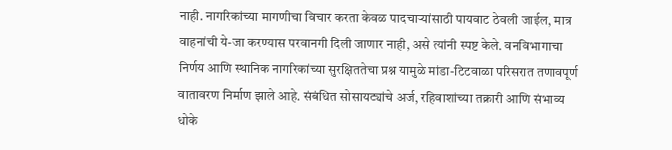नाही. नागरिकांच्या मागणीचा विचार करता केवळ पादचाऱ्यांसाठी पायवाट ठेवली जाईल, मात्र वाहनांची ये-जा करण्यास परवानगी दिली जाणार नाही, असे त्यांनी स्पष्ट केले. वनविभागाचा निर्णय आणि स्थानिक नागरिकांच्या सुरक्षिततेचा प्रश्न यामुळे मांडा-टिटवाळा परिसरात तणावपूर्ण वातावरण निर्माण झाले आहे. संबंधित सोसायट्यांचे अर्ज, रहिवाशांच्या तक्रारी आणि संभाव्य धोके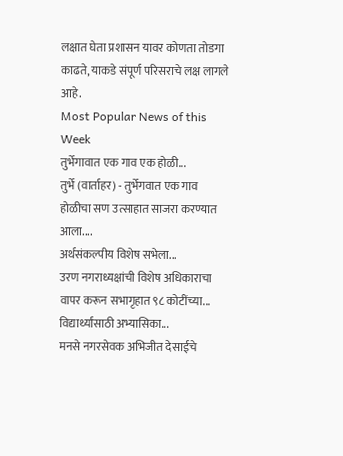लक्षात घेता प्रशासन यावर कोणता तोडगा काढते, याकडे संपूर्ण परिसराचे लक्ष लागले आहे.
Most Popular News of this Week
तुर्भेगावात एक गाव एक होळी...
तुर्भे (वार्ताहर) - तुर्भेगवात एक गाव होळीचा सण उत्साहात साजरा करण्यात आला....
अर्थसंकल्पीय विशेष सभेला...
उरण नगराध्यक्षांची विशेष अधिकाराचा वापर करून सभागृहात ९८ कोटींच्या...
विद्यार्थ्यांसाठी अभ्यासिका...
मनसे नगरसेवक अभिजीत देसाईचे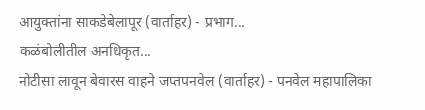आयुक्तांना साकडेबेलापूर (वार्ताहर) - प्रभाग...
कळंबोलीतील अनधिकृत...
नोटीसा लावून बेवारस वाहने जप्तपनवेल (वार्ताहर) - पनवेल महापालिका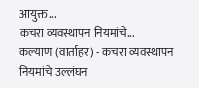आयुक्त...
कचरा व्यवस्थापन नियमांचे...
कल्याण (वार्ताहर) - कचरा व्यवस्थापन नियमांचे उल्लंघन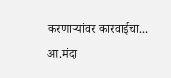करणाऱ्यांवर कारवाईचा...
आ.मंदा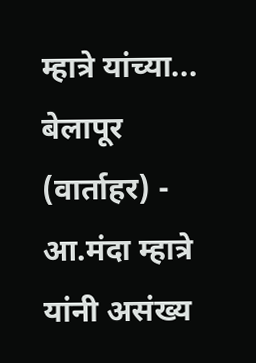म्हात्रे यांच्या...
बेलापूर (वार्ताहर) - आ.मंदा म्हात्रे यांनी असंख्य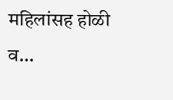महिलांसह होळी व...